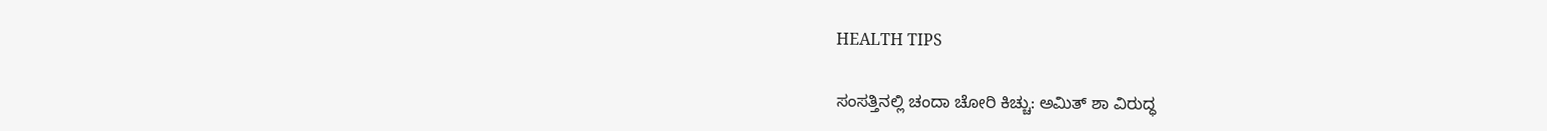HEALTH TIPS

ಸಂಸತ್ತಿನಲ್ಲಿ ಚಂದಾ ಚೋರಿ ಕಿಚ್ಚು: ಅಮಿತ್ ಶಾ ವಿರುದ್ಧ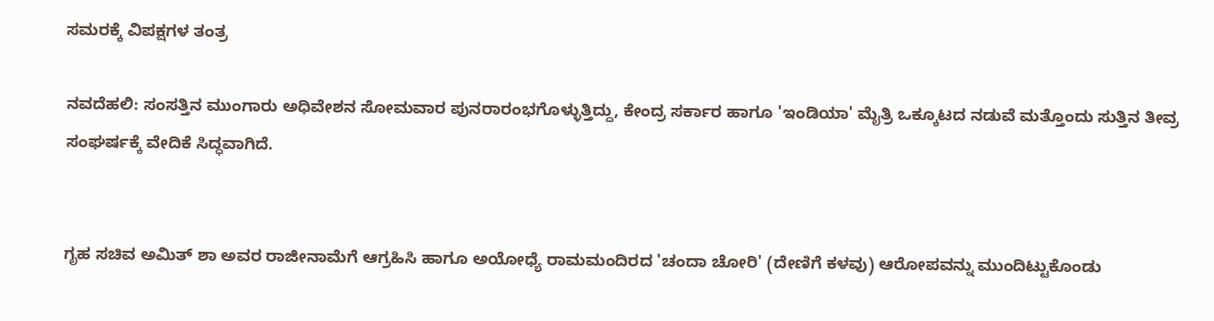ಸಮರಕ್ಕೆ ವಿಪಕ್ಷಗಳ ತಂತ್ರ

ನವದೆಹಲಿ: ಸಂಸತ್ತಿನ ಮುಂಗಾರು ಅಧಿವೇಶನ ಸೋಮವಾರ ಪುನರಾರಂಭಗೊಳ್ಳುತ್ತಿದ್ದು, ಕೇಂದ್ರ ಸರ್ಕಾರ ಹಾಗೂ 'ಇಂಡಿಯಾ' ಮೈತ್ರಿ ಒಕ್ಕೂಟದ ನಡುವೆ ಮತ್ತೊಂದು ಸುತ್ತಿನ ತೀವ್ರ ಸಂಘರ್ಷಕ್ಕೆ ವೇದಿಕೆ ಸಿದ್ಧವಾಗಿದೆ.


ಗೃಹ ಸಚಿವ ಅಮಿತ್ ಶಾ ಅವರ ರಾಜೀನಾಮೆಗೆ ಆಗ್ರಹಿಸಿ ಹಾಗೂ ಅಯೋಧ್ಯೆ ರಾಮಮಂದಿರದ 'ಚಂದಾ ಚೋರಿ' (ದೇಣಿಗೆ ಕಳವು) ಆರೋಪವನ್ನು ಮುಂದಿಟ್ಟುಕೊಂಡು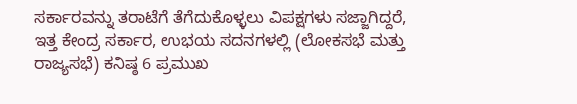ಸರ್ಕಾರವನ್ನು ತರಾಟೆಗೆ ತೆಗೆದುಕೊಳ್ಳಲು ವಿಪಕ್ಷಗಳು ಸಜ್ಜಾಗಿದ್ದರೆ, ಇತ್ತ ಕೇಂದ್ರ ಸರ್ಕಾರ, ಉಭಯ ಸದನಗಳಲ್ಲಿ (ಲೋಕಸಭೆ ಮತ್ತು ರಾಜ್ಯಸಭೆ) ಕನಿಷ್ಠ 6 ಪ್ರಮುಖ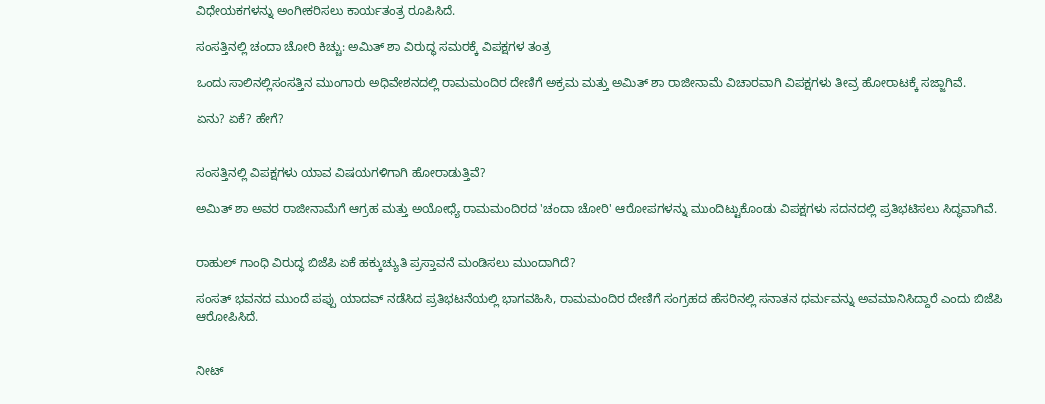ವಿಧೇಯಕಗಳನ್ನು ಅಂಗೀಕರಿಸಲು ಕಾರ್ಯತಂತ್ರ ರೂಪಿಸಿದೆ.

ಸಂಸತ್ತಿನಲ್ಲಿ ಚಂದಾ ಚೋರಿ ಕಿಚ್ಚು: ಅಮಿತ್ ಶಾ ವಿರುದ್ಧ ಸಮರಕ್ಕೆ ವಿಪಕ್ಷಗಳ ತಂತ್ರ

ಒಂದು ಸಾಲಿನಲ್ಲಿಸಂಸತ್ತಿನ ಮುಂಗಾರು ಅಧಿವೇಶನದಲ್ಲಿ ರಾಮಮಂದಿರ ದೇಣಿಗೆ ಅಕ್ರಮ ಮತ್ತು ಅಮಿತ್ ಶಾ ರಾಜೀನಾಮೆ ವಿಚಾರವಾಗಿ ವಿಪಕ್ಷಗಳು ತೀವ್ರ ಹೋರಾಟಕ್ಕೆ ಸಜ್ಜಾಗಿವೆ.

ಏನು? ಏಕೆ? ಹೇಗೆ?


ಸಂಸತ್ತಿನಲ್ಲಿ ವಿಪಕ್ಷಗಳು ಯಾವ ವಿಷಯಗಳಿಗಾಗಿ ಹೋರಾಡುತ್ತಿವೆ?

ಅಮಿತ್ ಶಾ ಅವರ ರಾಜೀನಾಮೆಗೆ ಆಗ್ರಹ ಮತ್ತು ಅಯೋಧ್ಯೆ ರಾಮಮಂದಿರದ 'ಚಂದಾ ಚೋರಿ' ಆರೋಪಗಳನ್ನು ಮುಂದಿಟ್ಟುಕೊಂಡು ವಿಪಕ್ಷಗಳು ಸದನದಲ್ಲಿ ಪ್ರತಿಭಟಿಸಲು ಸಿದ್ಧವಾಗಿವೆ.


ರಾಹುಲ್ ಗಾಂಧಿ ವಿರುದ್ಧ ಬಿಜೆಪಿ ಏಕೆ ಹಕ್ಕುಚ್ಯುತಿ ಪ್ರಸ್ತಾವನೆ ಮಂಡಿಸಲು ಮುಂದಾಗಿದೆ?

ಸಂಸತ್ ಭವನದ ಮುಂದೆ ಪಪ್ಪು ಯಾದವ್ ನಡೆಸಿದ ಪ್ರತಿಭಟನೆಯಲ್ಲಿ ಭಾಗವಹಿಸಿ, ರಾಮಮಂದಿರ ದೇಣಿಗೆ ಸಂಗ್ರಹದ ಹೆಸರಿನಲ್ಲಿ ಸನಾತನ ಧರ್ಮವನ್ನು ಅವಮಾನಿಸಿದ್ದಾರೆ ಎಂದು ಬಿಜೆಪಿ ಆರೋಪಿಸಿದೆ.


ನೀಟ್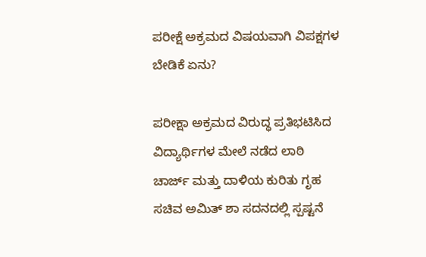ಪರೀಕ್ಷೆ ಅಕ್ರಮದ ವಿಷಯವಾಗಿ ವಿಪಕ್ಷಗಳ ಬೇಡಿಕೆ ಏನು?

ಪರೀಕ್ಷಾ ಅಕ್ರಮದ ವಿರುದ್ಧ ಪ್ರತಿಭಟಿಸಿದ ವಿದ್ಯಾರ್ಥಿಗಳ ಮೇಲೆ ನಡೆದ ಲಾಠಿ ಚಾರ್ಜ್ ಮತ್ತು ದಾಳಿಯ ಕುರಿತು ಗೃಹ ಸಚಿವ ಅಮಿತ್ ಶಾ ಸದನದಲ್ಲಿ ಸ್ಪಷ್ಟನೆ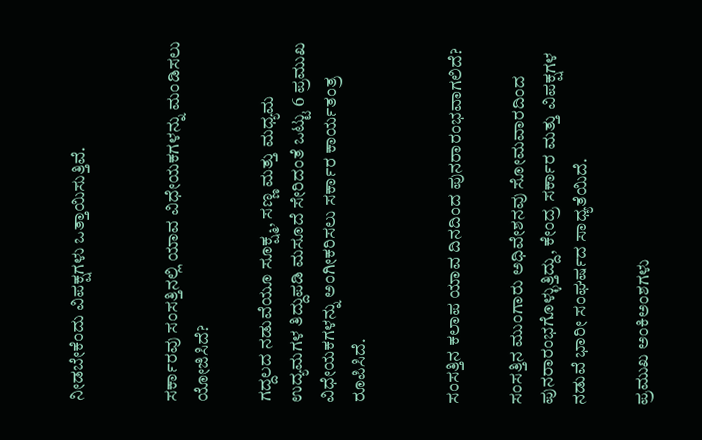ನೀಡಬೇಕೆಂದು ವಿಪಕ್ಷಗಳು ಒತ್ತಾಯಿಸುತ್ತಿವೆ.


ಸರ್ಕಾರವು ಸಂಸತ್ತಿನಲ್ಲಿ ಯಾವ ವಿಧೇಯಕಗಳನ್ನು ಮಂಡಿಸಲು ಯೋಜಿಸಿದೆ?

ಗದ್ದಲದ ನಡುವೆಯೂ ಸೂಕ್ಷ್ಮ, ಸಣ್ಣ ಮತ್ತು ಮಧ್ಯಮ ಉದ್ಯಮಗಳ ತಿದ್ದುಪಡಿ ಮಸೂದೆ ಸೇರಿದಂತೆ ಒಟ್ಟು 6 ಪ್ರಮುಖ ವಿಧೇಯಕಗಳನ್ನು ಅಂಗೀಕರಿಸಲು ಸರ್ಕಾರ ಕಾರ್ಯತಂತ್ರ ರೂಪಿಸಿದೆ.


ಸಂಸತ್ತಿನ ಕಲಾಪ ಯಾವ ದಿನದಿಂದ ಪುನರಾರಂಭವಾಗಲಿದೆ?

ಸಂಸತ್ತಿನ ಮುಂಗಾರು ಅಧಿವೇಶನವು ಸೋಮವಾರದಿಂದ ಪುನರಾರಂಭಗೊಳ್ಳುತ್ತಿದ್ದು, ಕೇಂದ್ರ ಸರ್ಕಾರ ಮತ್ತು ವಿಪಕ್ಷಗಳ ನಡುವೆ ಭಾರೀ ಸಂಘರ್ಷದ ಸಾಧ್ಯತೆಯಿದೆ.

ಪ್ರಮುಖ ಅಂಕಿಅಂಶಗಳು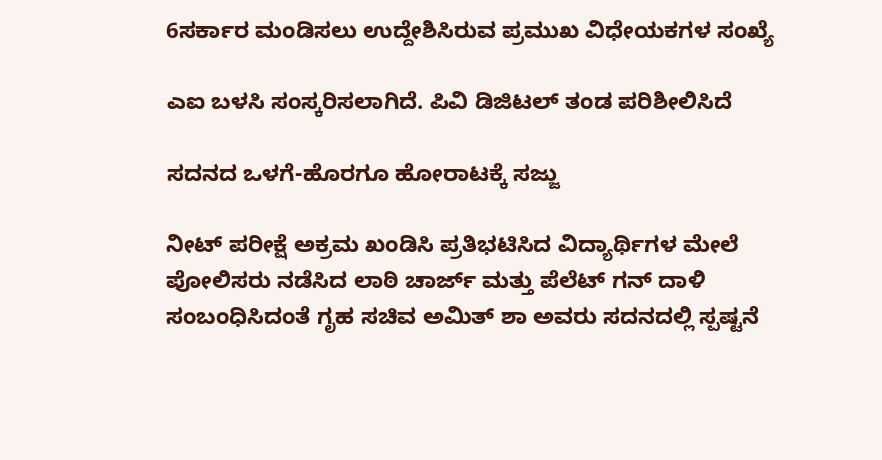6ಸರ್ಕಾರ ಮಂಡಿಸಲು ಉದ್ದೇಶಿಸಿರುವ ಪ್ರಮುಖ ವಿಧೇಯಕಗಳ ಸಂಖ್ಯೆ

ಎಐ ಬಳಸಿ ಸಂಸ್ಕರಿಸಲಾಗಿದೆ. ಪಿವಿ ಡಿಜಿಟಲ್ ತಂಡ ಪರಿಶೀಲಿಸಿದೆ

ಸದನದ ಒಳಗೆ-ಹೊರಗೂ ಹೋರಾಟಕ್ಕೆ ಸಜ್ಜು

ನೀಟ್ ಪರೀಕ್ಷೆ ಅಕ್ರಮ ಖಂಡಿಸಿ ಪ್ರತಿಭಟಿಸಿದ ವಿದ್ಯಾರ್ಥಿಗಳ ಮೇಲೆ ಪೋಲಿಸರು ನಡೆಸಿದ ಲಾಠಿ ಚಾರ್ಜ್‌ ಮತ್ತು ಪೆಲೆಟ್ ಗನ್‌ ದಾಳಿ ಸಂಬಂಧಿಸಿದಂತೆ ಗೃಹ ಸಚಿವ ಅಮಿತ್ ಶಾ ಅವರು ಸದನದಲ್ಲಿ ಸ್ಪಷ್ಟನೆ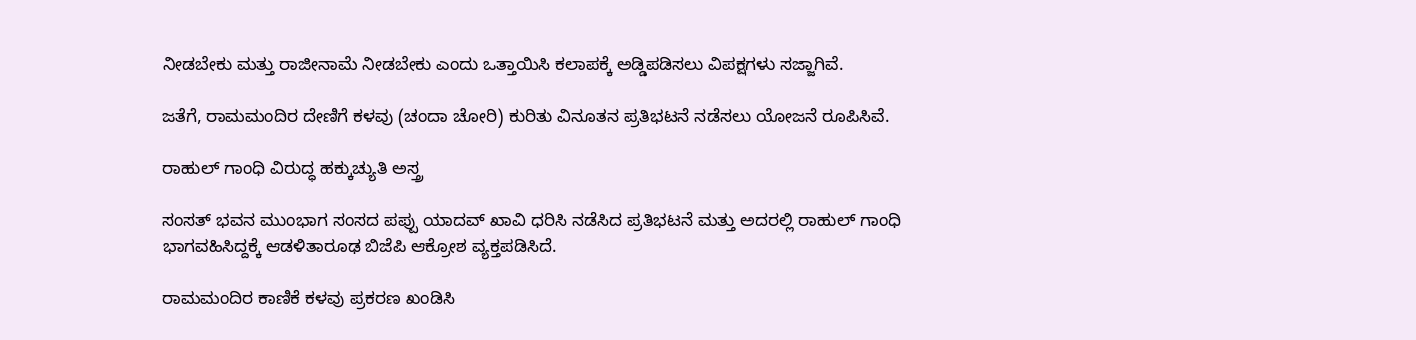ನೀಡಬೇಕು ಮತ್ತು ರಾಜೀನಾಮೆ ನೀಡಬೇಕು ಎಂದು ಒತ್ತಾಯಿಸಿ ಕಲಾಪಕ್ಕೆ ಅಡ್ಡಿಪಡಿಸಲು ವಿಪಕ್ಷಗಳು ಸಜ್ಜಾಗಿವೆ.

ಜತೆಗೆ, ರಾಮಮಂದಿರ ದೇಣಿಗೆ ಕಳವು (ಚಂದಾ ಚೋರಿ) ಕುರಿತು ವಿನೂತನ ಪ್ರತಿಭಟನೆ ನಡೆಸಲು ಯೋಜನೆ ರೂಪಿಸಿವೆ.

ರಾಹುಲ್ ಗಾಂಧಿ ವಿರುದ್ಧ ಹಕ್ಕುಚ್ಯುತಿ ಅಸ್ತ್ರ

ಸಂಸತ್‌ ಭವನ ಮುಂಭಾಗ ಸಂಸದ ಪಪ್ಪು ಯಾದವ್ ಖಾವಿ ಧರಿಸಿ ನಡೆಸಿದ ಪ್ರತಿಭಟನೆ ಮತ್ತು ಅದರಲ್ಲಿ ರಾಹುಲ್ ಗಾಂಧಿ ಭಾಗವಹಿಸಿದ್ದಕ್ಕೆ ಆಡಳಿತಾರೂಢ ಬಿಜೆಪಿ ಆಕ್ರೋಶ ವ್ಯಕ್ತಪಡಿಸಿದೆ.

ರಾಮಮಂದಿರ ಕಾಣಿಕೆ ಕಳವು ಪ್ರಕರಣ ಖಂಡಿಸಿ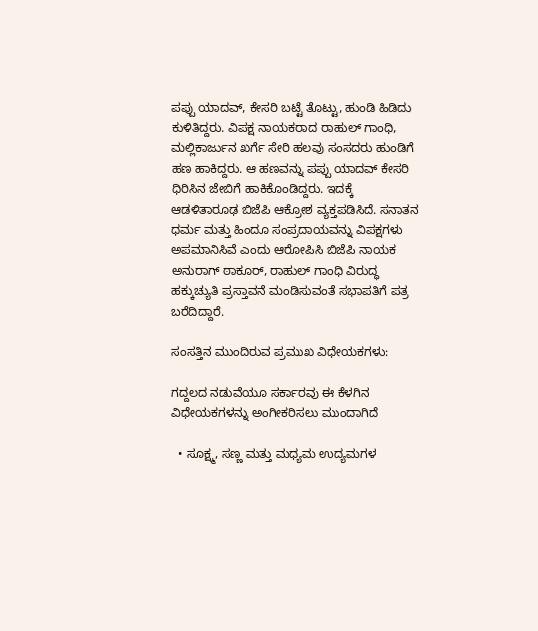ಪಪ್ಪು ಯಾದವ್, ಕೇಸರಿ ಬಟ್ಟೆ ತೊಟ್ಟು, ಹುಂಡಿ ಹಿಡಿದು ಕುಳಿತಿದ್ದರು. ವಿಪಕ್ಷ ನಾಯಕರಾದ ರಾಹುಲ್‌ ಗಾಂಧಿ, ಮಲ್ಲಿಕಾರ್ಜುನ ಖರ್ಗೆ ಸೇರಿ ಹಲವು ಸಂಸದರು ಹುಂಡಿಗೆ ಹಣ ಹಾಕಿದ್ದರು. ಆ ಹಣವನ್ನು ಪಪ್ಪು ಯಾದವ್ ಕೇಸರಿ ಧಿರಿಸಿನ ಜೇಬಿಗೆ ಹಾಕಿಕೊಂಡಿದ್ದರು. ಇದಕ್ಕೆ ಆಡಳಿತಾರೂಢ ಬಿಜೆಪಿ ಆಕ್ರೋಶ ವ್ಯಕ್ತಪಡಿಸಿದೆ. ಸನಾತನ ಧರ್ಮ ಮತ್ತು ಹಿಂದೂ ಸಂಪ್ರದಾಯವನ್ನು ವಿಪಕ್ಷಗಳು ಅಪಮಾನಿಸಿವೆ ಎಂದು ಆರೋಪಿಸಿ ಬಿಜೆಪಿ ನಾಯಕ ಅನುರಾಗ್ ಠಾಕೂರ್, ರಾಹುಲ್ ಗಾಂಧಿ ವಿರುದ್ಧ ಹಕ್ಕುಚ್ಯುತಿ ಪ್ರಸ್ತಾವನೆ ಮಂಡಿಸುವಂತೆ ಸಭಾಪತಿಗೆ ಪತ್ರ ಬರೆದಿದ್ದಾರೆ.

ಸಂಸತ್ತಿನ ಮುಂದಿರುವ ಪ್ರಮುಖ ವಿಧೇಯಕಗಳು:

ಗದ್ದಲದ ನಡುವೆಯೂ ಸರ್ಕಾರವು ಈ ಕೆಳಗಿನ ವಿಧೇಯಕಗಳನ್ನು ಅಂಗೀಕರಿಸಲು ಮುಂದಾಗಿದೆ

  • ಸೂಕ್ಷ್ಮ, ಸಣ್ಣ ಮತ್ತು ಮಧ್ಯಮ ಉದ್ಯಮಗಳ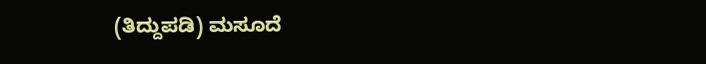(ತಿದ್ದುಪಡಿ) ಮಸೂದೆ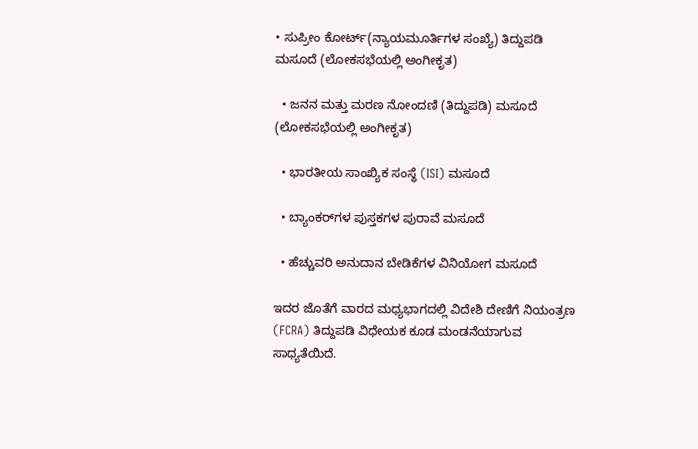• ಸುಪ್ರೀಂ ಕೋರ್ಟ್(ನ್ಯಾಯಮೂರ್ತಿಗಳ ಸಂಖ್ಯೆ) ತಿದ್ದುಪಡಿ ಮಸೂದೆ (ಲೋಕಸಭೆಯಲ್ಲಿ ಅಂಗೀಕೃತ)

  • ಜನನ ಮತ್ತು ಮರಣ ನೋಂದಣಿ (ತಿದ್ದುಪಡಿ) ಮಸೂದೆ (ಲೋಕಸಭೆಯಲ್ಲಿ ಅಂಗೀಕೃತ)

  • ಭಾರತೀಯ ಸಾಂಖ್ಯಿಕ ಸಂಸ್ಥೆ (ISI) ಮಸೂದೆ

  • ಬ್ಯಾಂಕರ್‌ಗಳ ಪುಸ್ತಕಗಳ ಪುರಾವೆ ಮಸೂದೆ

  • ಹೆಚ್ಚುವರಿ ಅನುದಾನ ಬೇಡಿಕೆಗಳ ವಿನಿಯೋಗ ಮಸೂದೆ

ಇದರ ಜೊತೆಗೆ ವಾರದ ಮಧ್ಯಭಾಗದಲ್ಲಿ ವಿದೇಶಿ ದೇಣಿಗೆ ನಿಯಂತ್ರಣ (FCRA) ತಿದ್ದುಪಡಿ ವಿಧೇಯಕ ಕೂಡ ಮಂಡನೆಯಾಗುವ ಸಾಧ್ಯತೆಯಿದೆ.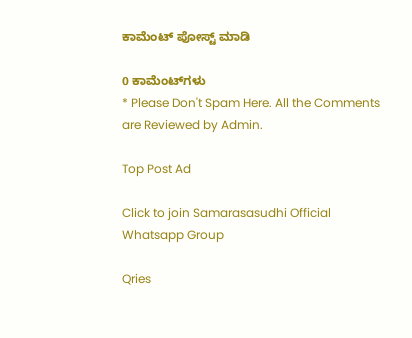ಕಾಮೆಂಟ್‌‌ ಪೋಸ್ಟ್‌ ಮಾಡಿ

0 ಕಾಮೆಂಟ್‌ಗಳು
* Please Don't Spam Here. All the Comments are Reviewed by Admin.

Top Post Ad

Click to join Samarasasudhi Official Whatsapp Group

Qries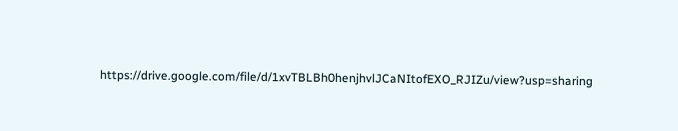https://drive.google.com/file/d/1xvTBLBh0henjhvlJCaNItofEXO_RJIZu/view?usp=sharing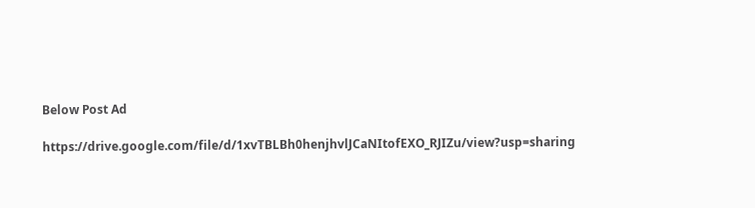Below Post Ad

https://drive.google.com/file/d/1xvTBLBh0henjhvlJCaNItofEXO_RJIZu/view?usp=sharing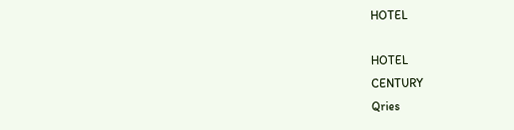HOTEL

HOTEL
CENTURY
Qries